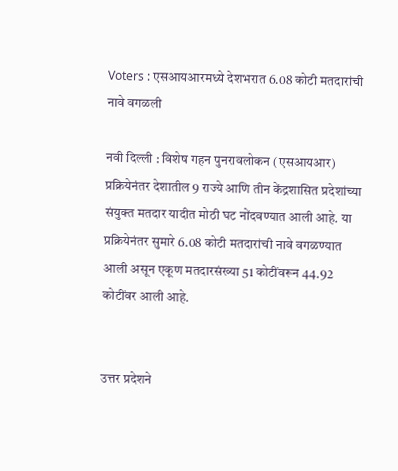Voters : एसआयआरमध्ये देशभरात 6.08 कोटी मतदारांची नावे वगळली

नवी दिल्ली : विशेष गहन पुनरावलोकन (एसआयआर) प्रक्रियेनंतर देशातील 9 राज्ये आणि तीन केंद्रशासित प्रदेशांच्या संयुक्त मतदार यादीत मोठी घट नोंदवण्यात आली आहे. या प्रक्रियेनंतर सुमारे 6.08 कोटी मतदारांची नावे वगळण्यात आली असून एकूण मतदारसंख्या 51 कोटींवरून 44.92 कोटींवर आली आहे.


उत्तर प्रदेशने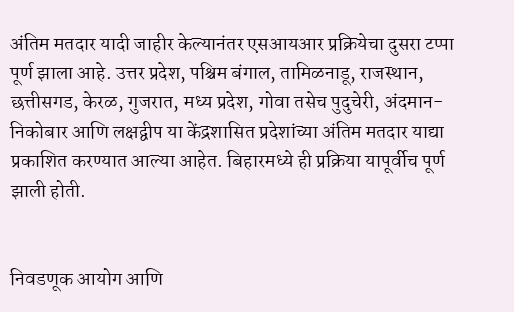अंतिम मतदार यादी जाहीर केल्यानंतर एसआयआर प्रक्रियेचा दुसरा टप्पा पूर्ण झाला आहे. उत्तर प्रदेश, पश्चिम बंगाल, तामिळनाडू, राजस्थान, छत्तीसगड, केरळ, गुजरात, मध्य प्रदेश, गोवा तसेच पुदुचेरी, अंदमान-निकोबार आणि लक्षद्वीप या केंद्रशासित प्रदेशांच्या अंतिम मतदार याद्या प्रकाशित करण्यात आल्या आहेत. बिहारमध्ये ही प्रक्रिया यापूर्वीच पूर्ण झाली होती.


निवडणूक आयोग आणि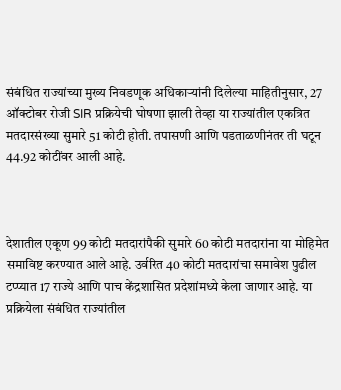संबंधित राज्यांच्या मुख्य निवडणूक अधिकाऱ्यांनी दिलेल्या माहितीनुसार, 27 ऑक्टोबर रोजी SIR प्रक्रियेची घोषणा झाली तेव्हा या राज्यांतील एकत्रित मतदारसंख्या सुमारे 51 कोटी होती. तपासणी आणि पडताळणीनंतर ती घटून 44.92 कोटींवर आली आहे.



देशातील एकूण 99 कोटी मतदारांपैकी सुमारे 60 कोटी मतदारांना या मोहिमेत समाविष्ट करण्यात आले आहे. उर्वरित 40 कोटी मतदारांचा समावेश पुढील टप्प्यात 17 राज्ये आणि पाच केंद्रशासित प्रदेशांमध्ये केला जाणार आहे. या प्रक्रियेला संबंधित राज्यांतील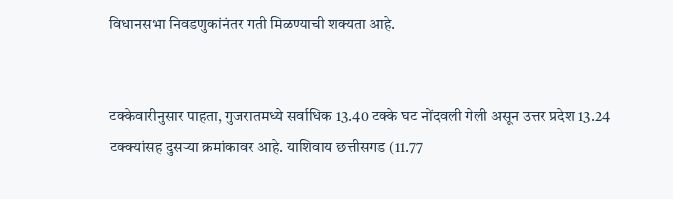विधानसभा निवडणुकांनंतर गती मिळण्याची शक्यता आहे.


टक्केवारीनुसार पाहता, गुजरातमध्ये सर्वाधिक 13.40 टक्के घट नोंदवली गेली असून उत्तर प्रदेश 13.24 टक्क्यांसह दुसऱ्या क्रमांकावर आहे. याशिवाय छत्तीसगड (11.77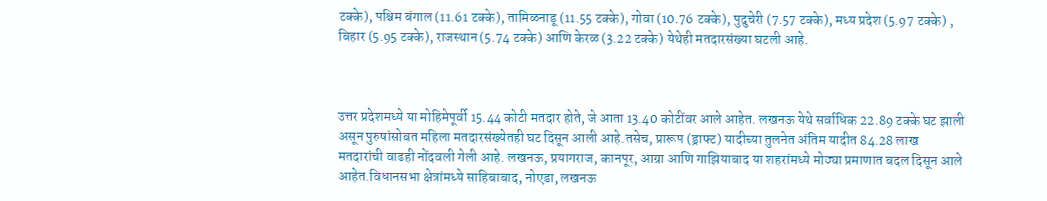टक्के), पश्चिम बंगाल (11.61 टक्के), तामिळनाडू (11.55 टक्के), गोवा (10.76 टक्के), पुदुचेरी (7.57 टक्के), मध्य प्रदेश (5.97 टक्के) , बिहार (5.95 टक्के), राजस्थान (5.74 टक्के) आणि केरळ (3.22 टक्के) येथेही मतदारसंख्या घटली आहे.



उत्तर प्रदेशमध्ये या मोहिमेपूर्वी 15.44 कोटी मतदार होते, जे आता 13.40 कोटींवर आले आहेत. लखनऊ येथे सर्वाधिक 22.89 टक्के घट झाली असून पुरुषांसोबत महिला मतदारसंख्येतही घट दिसून आली आहे.तसेच, प्रारूप (ड्राफ्ट) यादीच्या तुलनेत अंतिम यादीत 84.28 लाख मतदारांची वाढही नोंदवली गेली आहे. लखनऊ, प्रयागराज, कानपूर, आग्रा आणि गाझियाबाद या शहरांमध्ये मोठ्या प्रमाणात बदल दिसून आले आहेत.विधानसभा क्षेत्रांमध्ये साहिबाबाद, नोएडा, लखनऊ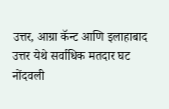उत्तर, आग्रा कॅन्ट आणि इलाहाबाद उत्तर येथे सर्वाधिक मतदार घट नोंदवली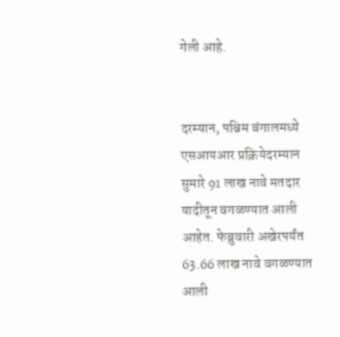गेली आहे.


दरम्यान, पश्चिम बंगालमध्ये एसआयआर प्रक्रियेदरम्यान सुमारे 91 लाख नावे मतदार यादीतून वगळण्यात आली आहेत. फेब्रुवारी अखेरपर्यंत 63.66 लाख नावे वगळण्यात आली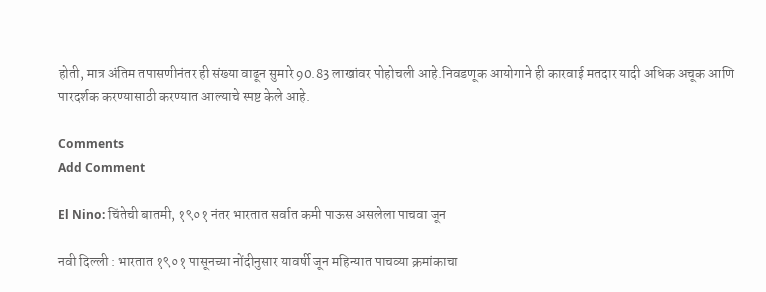होती, मात्र अंतिम तपासणीनंतर ही संख्या वाढून सुमारे 90.83 लाखांवर पोहोचली आहे.निवडणूक आयोगाने ही कारवाई मतदार यादी अधिक अचूक आणि पारदर्शक करण्यासाठी करण्यात आल्याचे स्पष्ट केले आहे.

Comments
Add Comment

El Nino: चिंतेची बातमी, १९०१ नंतर भारतात सर्वात कमी पाऊस असलेला पाचवा जून

नवी दिल्ली : भारतात १९०१ पासूनच्या नोंदीनुसार यावर्षी जून महिन्यात पाचव्या क्रमांकाचा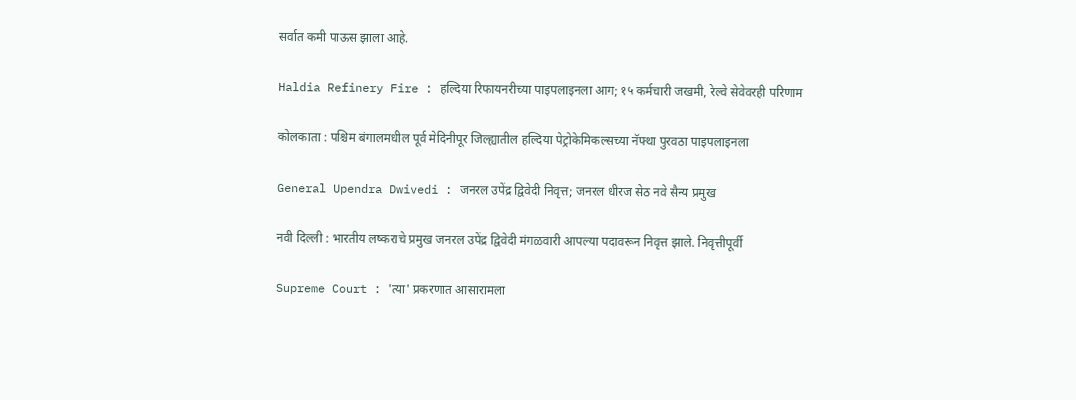सर्वात कमी पाऊस झाला आहे.

Haldia Refinery Fire : हल्दिया रिफायनरीच्या पाइपलाइनला आग; १५ कर्मचारी जखमी, रेल्वे सेवेवरही परिणाम

कोलकाता : पश्चिम बंगालमधील पूर्व मेदिनीपूर जिल्ह्यातील हल्दिया पेट्रोकेमिकल्सच्या नॅफ्था पुरवठा पाइपलाइनला

General Upendra Dwivedi : जनरल उपेंद्र द्विवेदी निवृत्त; जनरल धीरज सेठ नवे सैन्य प्रमुख

नवी दिल्ली : भारतीय लष्कराचे प्रमुख जनरल उपेंद्र द्विवेदी मंगळवारी आपल्या पदावरून निवृत्त झाले. निवृत्तीपूर्वी

Supreme Court : 'त्या' प्रकरणात आसारामला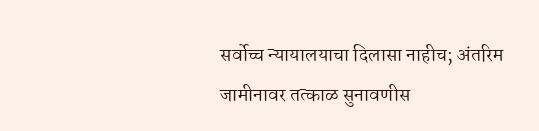सर्वोच्च न्यायालयाचा दिलासा नाहीच; अंतरिम जामीनावर तत्काळ सुनावणीस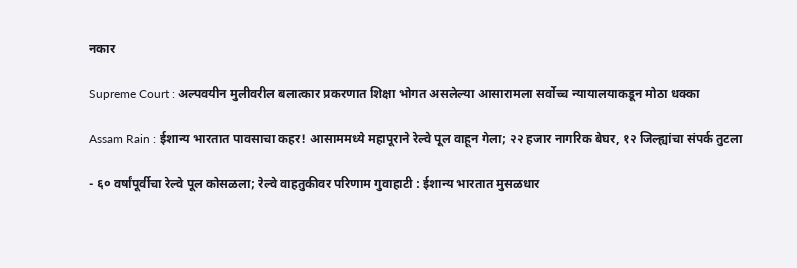नकार

Supreme Court : अल्पवयीन मुलीवरील बलात्कार प्रकरणात शिक्षा भोगत असलेल्या आसारामला सर्वोच्च न्यायालयाकडून मोठा धक्का

Assam Rain : ईशान्य भारतात पावसाचा कहर! आसाममध्ये महापूराने रेल्वे पूल वाहून गेला; २२ हजार नागरिक बेघर, १२ जिल्ह्यांचा संपर्क तुटला

- ६० वर्षांपूर्वीचा रेल्वे पूल कोसळला; रेल्वे वाहतुकीवर परिणाम गुवाहाटी : ईशान्य भारतात मुसळधार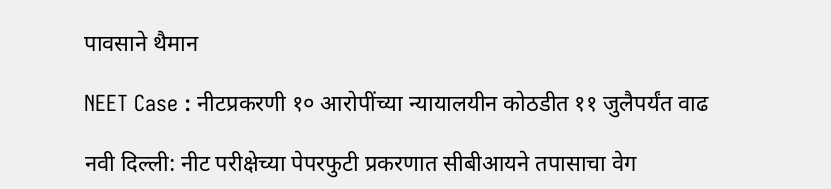पावसाने थैमान

NEET Case : नीटप्रकरणी १० आरोपींच्या न्यायालयीन कोठडीत ११ जुलैपर्यंत वाढ

नवी दिल्ली: नीट परीक्षेच्या पेपरफुटी प्रकरणात सीबीआयने तपासाचा वेग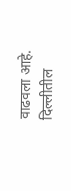वाढवला आहे. दिल्लीतील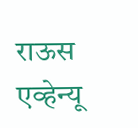राऊस एव्हेन्यू